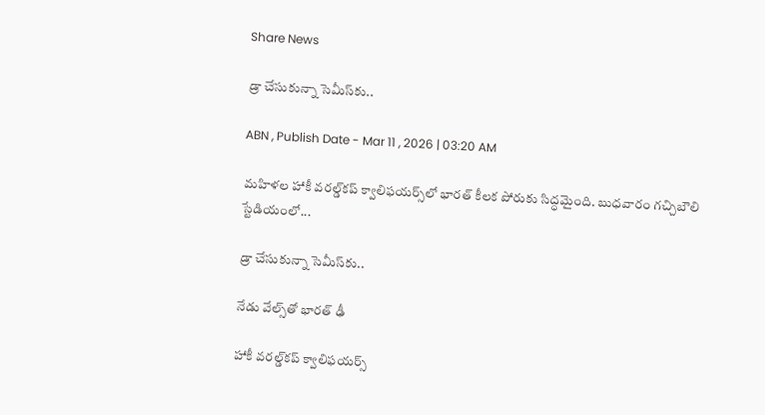Share News

డ్రా చేసుకున్నా సెమీస్‌కు..

ABN , Publish Date - Mar 11 , 2026 | 03:20 AM

మహిళల హాకీ వరల్డ్‌కప్‌ క్వాలిఫయర్స్‌లో భారత్‌ కీలక పోరుకు సిద్ధమైంది. బుధవారం గచ్చిబౌలి స్టేడియంలో...

డ్రా చేసుకున్నా సెమీస్‌కు..

నేడు వేల్స్‌తో భారత్‌ ఢీ

హాకీ వరల్డ్‌కప్‌ క్వాలిఫయర్స్‌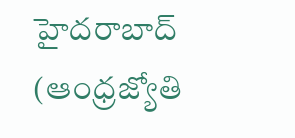హైదరాబాద్‌ (ఆంధ్రజ్యోతి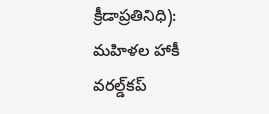క్రీడాప్రతినిధి): మహిళల హాకీ వరల్డ్‌కప్‌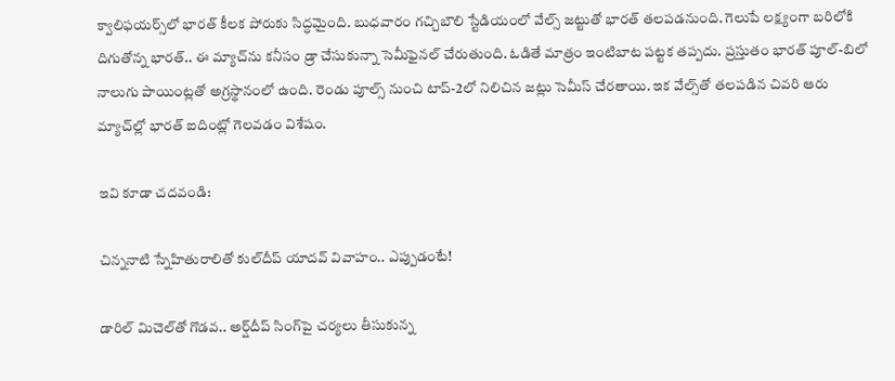క్వాలిఫయర్స్‌లో భారత్‌ కీలక పోరుకు సిద్ధమైంది. బుధవారం గచ్చిబౌలి స్టేడియంలో వేల్స్‌ జట్టుతో భారత్‌ తలపడనుంది. గెలుపే లక్ష్యంగా బరిలోకి దిగుతోన్న భారత్‌.. ఈ మ్యాచ్‌ను కనీసం డ్రా చేసుకున్నా సెమీఫైనల్‌ చేరుతుంది. ఓడితే మాత్రం ఇంటిబాట పట్టక తప్పదు. ప్రస్తుతం భారత్‌ పూల్‌-బిలో నాలుగు పాయింట్లతో అగ్రస్థానంలో ఉంది. రెండు పూల్స్‌ నుంచి టాప్‌-2లో నిలిచిన జట్లు సెమీస్‌ చేరతాయి. ఇక వేల్స్‌తో తలపడిన చివరి ఆరు మ్యాచ్‌ల్లో భారత్‌ ఐదింట్లో గెలవడం విశేషం.

ఇవి కూడా చదవండి:

చిన్ననాటి స్నేహితురాలితో కుల్‌దీప్ యాదవ్ వివాహం.. ఎప్పుడంటే!

డారిల్ మిచెల్‌తో గొడవ.. అర్ష్‌దీప్ సింగ్‌పై చర్యలు తీసుకున్న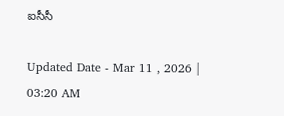ఐసీసీ

Updated Date - Mar 11 , 2026 | 03:20 AM